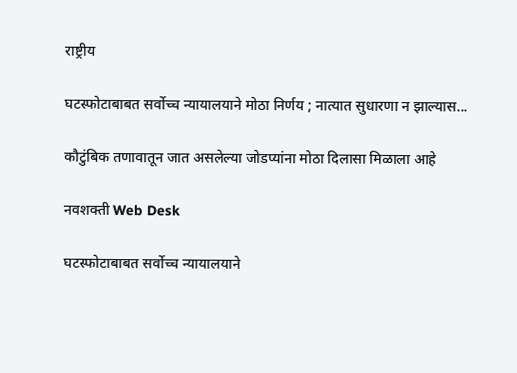राष्ट्रीय

घटस्फोटाबाबत सर्वोच्च न्यायालयाने मोठा निर्णय ; नात्यात सुधारणा न झाल्यास...

कौटुंबिक तणावातून जात असलेल्या जोडप्यांना मोठा दिलासा मिळाला आहे

नवशक्ती Web Desk

घटस्फोटाबाबत सर्वोच्च न्यायालयाने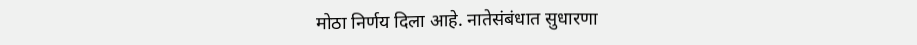मोठा निर्णय दिला आहे. नातेसंबंधात सुधारणा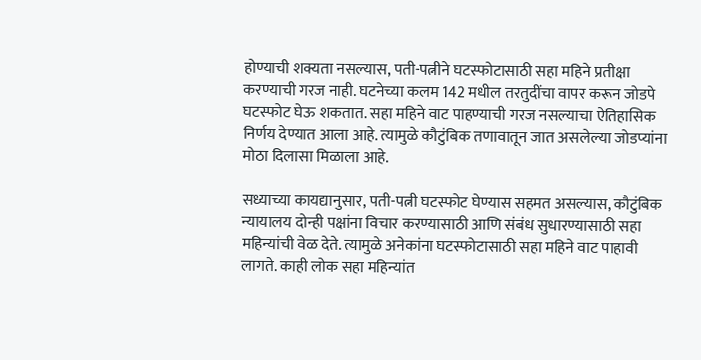होण्याची शक्यता नसल्यास, पती-पत्नीने घटस्फोटासाठी सहा महिने प्रतीक्षा करण्याची गरज नाही. घटनेच्या कलम 142 मधील तरतुदींचा वापर करून जोडपे घटस्फोट घेऊ शकतात. सहा महिने वाट पाहण्याची गरज नसल्याचा ऐतिहासिक निर्णय देण्यात आला आहे. त्यामुळे कौटुंबिक तणावातून जात असलेल्या जोडप्यांना मोठा दिलासा मिळाला आहे.

सध्याच्या कायद्यानुसार, पती-पत्नी घटस्फोट घेण्यास सहमत असल्यास, कौटुंबिक न्यायालय दोन्ही पक्षांना विचार करण्यासाठी आणि संबंध सुधारण्यासाठी सहा महिन्यांची वेळ देते. त्यामुळे अनेकांना घटस्फोटासाठी सहा महिने वाट पाहावी लागते. काही लोक सहा महिन्यांत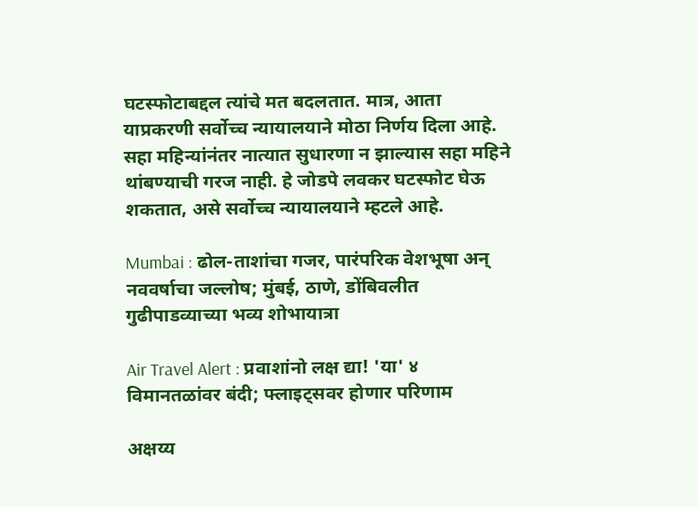घटस्फोटाबद्दल त्यांचे मत बदलतात. मात्र, आता याप्रकरणी सर्वोच्च न्यायालयाने मोठा निर्णय दिला आहे. सहा महिन्यांनंतर नात्यात सुधारणा न झाल्यास सहा महिने थांबण्याची गरज नाही. हे जोडपे लवकर घटस्फोट घेऊ शकतात, असे सर्वोच्च न्यायालयाने म्हटले आहे.

Mumbai : ढोल-ताशांचा गजर, पारंपरिक वेशभूषा अन् नववर्षाचा जल्लोष; मुंबई, ठाणे, डोंबिवलीत गुढीपाडव्याच्या भव्य शोभायात्रा

Air Travel Alert : प्रवाशांनो लक्ष द्या! 'या' ४ विमानतळांवर बंदी; फ्लाइट्सवर होणार परिणाम

अक्षय्य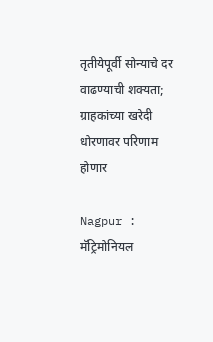तृतीयेपूर्वी सोन्याचे दर वाढण्याची शक्यता; ग्राहकांच्या खरेदी धोरणावर परिणाम होणार

Nagpur : मॅट्रिमोनियल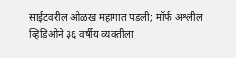साईटवरील ओळख महागात पडली; मॉर्फ अश्लील व्हिडिओने ३६ वर्षीय व्यक्तीला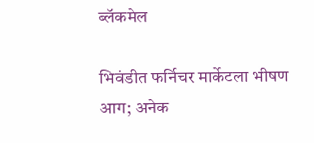ब्लॅकमेल

भिवंडीत फर्निचर मार्केटला भीषण आग; अनेक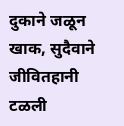दुकाने जळून खाक, सुदैवाने जीवितहानी टळली